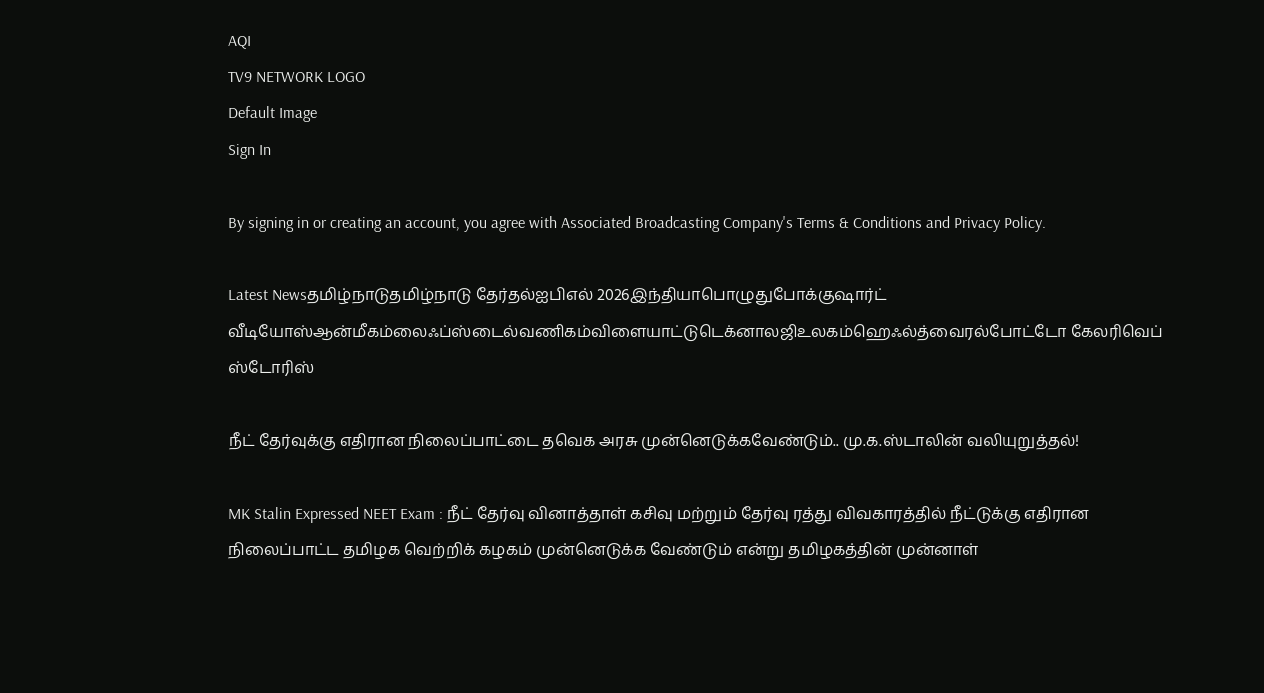AQI
TV9 NETWORK LOGO
Default Image
Sign In

By signing in or creating an account, you agree with Associated Broadcasting Company's Terms & Conditions and Privacy Policy.

Latest Newsதமிழ்நாடுதமிழ்நாடு தேர்தல்ஐபிஎல் 2026இந்தியாபொழுதுபோக்குஷார்ட் வீடியோஸ்ஆன்மீகம்லைஃப்ஸ்டைல்வணிகம்விளையாட்டுடெக்னாலஜிஉலகம்ஹெஃல்த்வைரல்போட்டோ கேலரிவெப் ஸ்டோரிஸ்

நீட் தேர்வுக்கு எதிரான நிலைப்பாட்டை தவெக அரசு முன்னெடுக்கவேண்டும்.. மு.க.ஸ்டாலின் வலியுறுத்தல்!

MK Stalin Expressed NEET Exam : நீட் தேர்வு வினாத்தாள் கசிவு மற்றும் தேர்வு ரத்து விவகாரத்தில் நீட்டுக்கு எதிரான நிலைப்பாட்ட தமிழக வெற்றிக் கழகம் முன்னெடுக்க வேண்டும் என்று தமிழகத்தின் முன்னாள்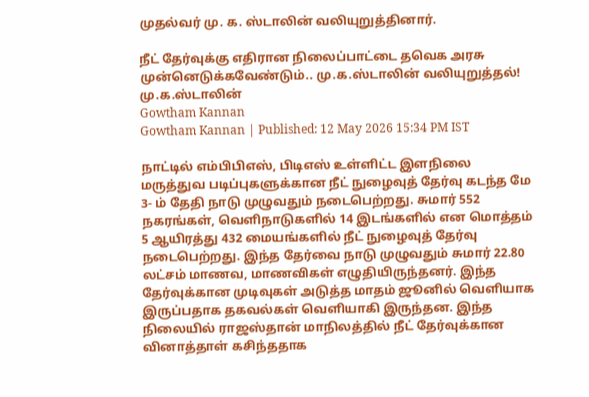முதல்வர் மு. க. ஸ்டாலின் வலியுறுத்தினார்.

நீட் தேர்வுக்கு எதிரான நிலைப்பாட்டை தவெக அரசு முன்னெடுக்கவேண்டும்.. மு.க.ஸ்டாலின் வலியுறுத்தல்!
மு.க.ஸ்டாலின்
Gowtham Kannan
Gowtham Kannan | Published: 12 May 2026 15:34 PM IST

நாட்டில் எம்பிபிஎஸ், பிடிஎஸ் உள்ளிட்ட இளநிலை மருத்துவ படிப்புகளுக்கான நீட் நுழைவுத் தேர்வு கடந்த மே 3- ம் தேதி நாடு முழுவதும் நடைபெற்றது. சுமார் 552 நகரங்கள், வெளிநாடுகளில் 14 இடங்களில் என மொத்தம் 5 ஆயிரத்து 432 மையங்களில் நீட் நுழைவுத் தேர்வு நடைபெற்றது. இந்த தேர்வை நாடு முழுவதும் சுமார் 22.80 லட்சம் மாணவ, மாணவிகள் எழுதியிருந்தனர். இந்த தேர்வுக்கான முடிவுகள் அடுத்த மாதம் ஜூனில் வெளியாக இருப்பதாக தகவல்கள் வெளியாகி இருந்தன. இந்த நிலையில் ராஜஸ்தான் மாநிலத்தில் நீட் தேர்வுக்கான வினாத்தாள் கசிந்ததாக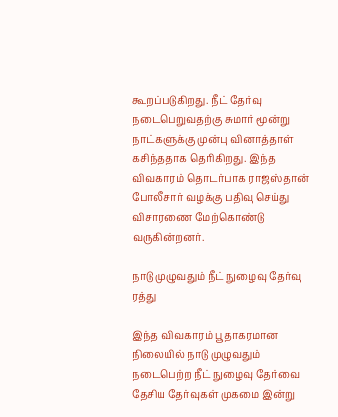கூறப்படுகிறது. நீட் தேர்வு நடைபெறுவதற்கு சுமார் மூன்று நாட்களுக்கு முன்பு வினாத்தாள் கசிந்ததாக தெரிகிறது. இந்த விவகாரம் தொடர்பாக ராஜஸ்தான் போலீசார் வழக்கு பதிவு செய்து விசாரணை மேற்கொண்டு வருகின்றனர்.

நாடு முழுவதும் நீட் நுழைவு தேர்வு ரத்து

இந்த விவகாரம் பூதாகரமான நிலையில் நாடு முழுவதும் நடைபெற்ற நீட் நுழைவு தேர்வை தேசிய தேர்வுகள் முகமை இன்று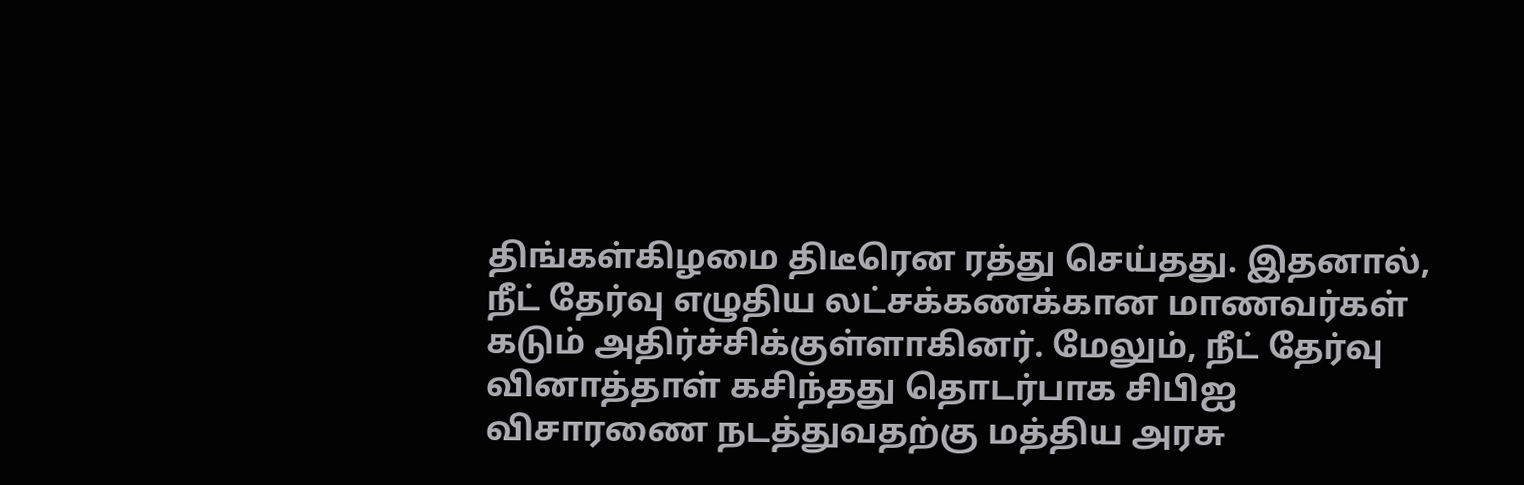திங்கள்கிழமை திடீரென ரத்து செய்தது. இதனால், நீட் தேர்வு எழுதிய லட்சக்கணக்கான மாணவர்கள் கடும் அதிர்ச்சிக்குள்ளாகினர். மேலும், நீட் தேர்வு வினாத்தாள் கசிந்தது தொடர்பாக சிபிஐ விசாரணை நடத்துவதற்கு மத்திய அரசு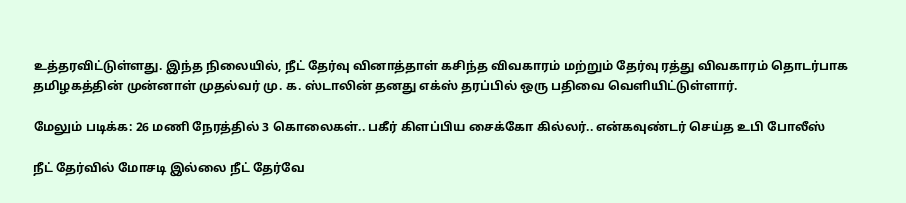உத்தரவிட்டுள்ளது. இந்த நிலையில், நீட் தேர்வு வினாத்தாள் கசிந்த விவகாரம் மற்றும் தேர்வு ரத்து விவகாரம் தொடர்பாக தமிழகத்தின் முன்னாள் முதல்வர் மு. க. ஸ்டாலின் தனது எக்ஸ் தரப்பில் ஒரு பதிவை வெளியிட்டுள்ளார்.

மேலும் படிக்க: 26 மணி நேரத்தில் 3 கொலைகள்.. பகீர் கிளப்பிய சைக்கோ கில்லர்.. என்கவுண்டர் செய்த உபி போலீஸ்

நீட் தேர்வில் மோசடி இல்லை நீட் தேர்வே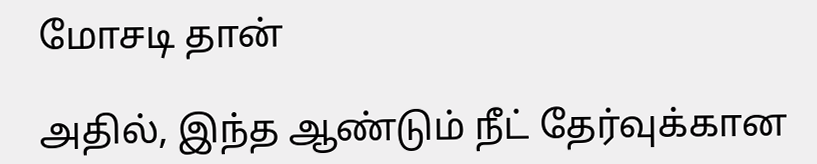மோசடி தான்

அதில், இந்த ஆண்டும் நீட் தேர்வுக்கான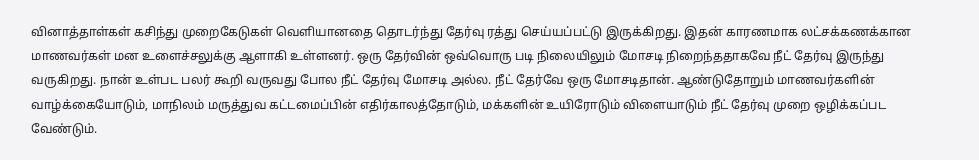வினாத்தாள்கள் கசிந்து முறைகேடுகள் வெளியானதை தொடர்ந்து தேர்வு ரத்து செய்யப்பட்டு இருக்கிறது. இதன் காரணமாக லட்சக்கணக்கான மாணவர்கள் மன உளைச்சலுக்கு ஆளாகி உள்ளனர். ஒரு தேர்வின் ஒவ்வொரு படி நிலையிலும் மோசடி நிறைந்ததாகவே நீட் தேர்வு இருந்து வருகிறது. நான் உள்பட பலர் கூறி வருவது போல நீட் தேர்வு மோசடி அல்ல. நீட் தேர்வே ஒரு மோசடிதான். ஆண்டுதோறும் மாணவர்களின் வாழ்க்கையோடும், மாநிலம் மருத்துவ கட்டமைப்பின் எதிர்காலத்தோடும், மக்களின் உயிரோடும் விளையாடும் நீட் தேர்வு முறை ஒழிக்கப்பட வேண்டும்.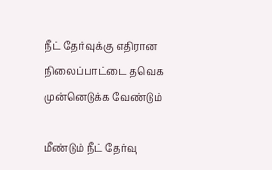நீட் தேர்வுக்கு எதிரான நிலைப்பாட்டை தவெக முன்னெடுக்க வேண்டும்

மீண்டும் நீட் தேர்வு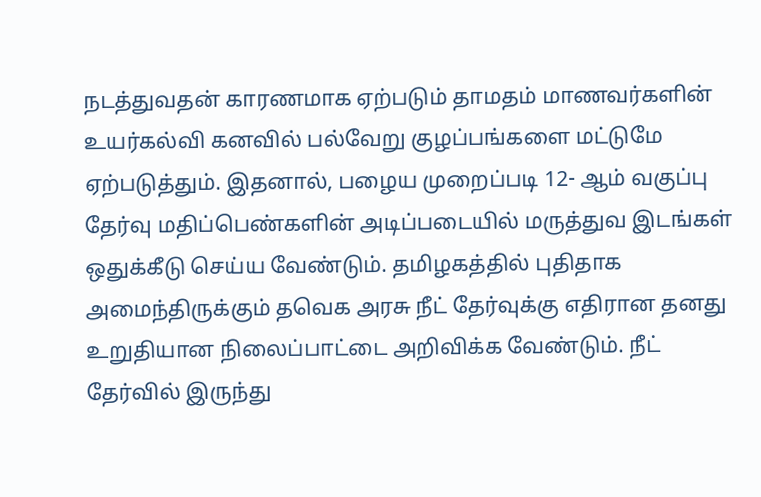நடத்துவதன் காரணமாக ஏற்படும் தாமதம் மாணவர்களின் உயர்கல்வி கனவில் பல்வேறு குழப்பங்களை மட்டுமே ஏற்படுத்தும். இதனால், பழைய முறைப்படி 12- ஆம் வகுப்பு தேர்வு மதிப்பெண்களின் அடிப்படையில் மருத்துவ இடங்கள் ஒதுக்கீடு செய்ய வேண்டும். தமிழகத்தில் புதிதாக அமைந்திருக்கும் தவெக அரசு நீட் தேர்வுக்கு எதிரான தனது உறுதியான நிலைப்பாட்டை அறிவிக்க வேண்டும். நீட் தேர்வில் இருந்து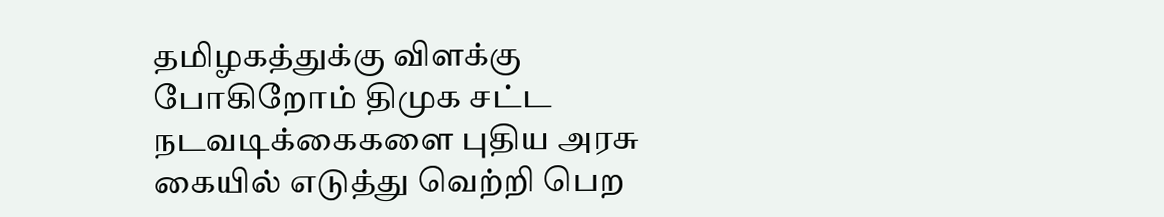தமிழகத்துக்கு விளக்கு போகிறோம் திமுக சட்ட நடவடிக்கைகளை புதிய அரசு கையில் எடுத்து வெற்றி பெற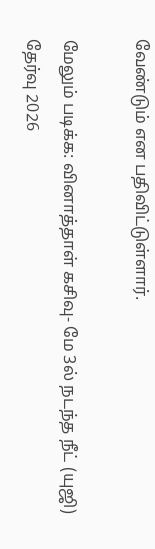வேண்டும் என பதிவிட்டுள்ளார்.

மேலும் படிக்க: வினாத்தாள் கசிவு- மே 3ல் நடந்த நீட் (யுஜி) தேர்வு 2026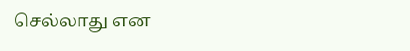செல்லாது என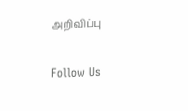அறிவிப்பு

Follow Us